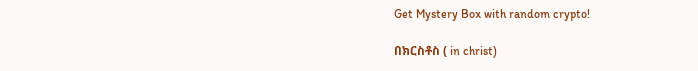Get Mystery Box with random crypto!

በክርስቶስ ( in christ)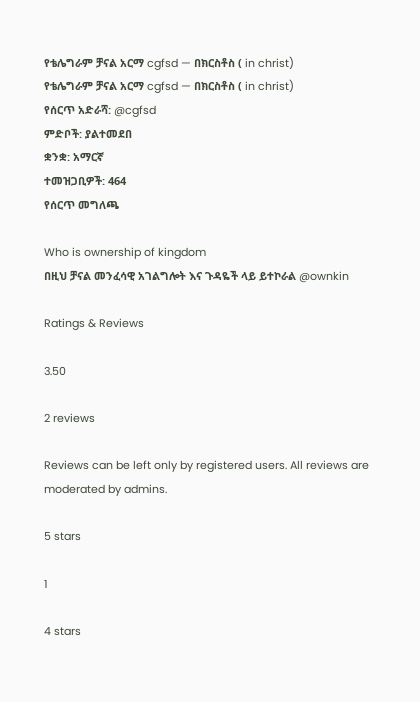የቴሌግራም ቻናል አርማ cgfsd — በክርስቶስ ( in christ)
የቴሌግራም ቻናል አርማ cgfsd — በክርስቶስ ( in christ)
የሰርጥ አድራሻ: @cgfsd
ምድቦች: ያልተመደበ
ቋንቋ: አማርኛ
ተመዝጋቢዎች: 464
የሰርጥ መግለጫ

Who is ownership of kingdom
በዚህ ቻናል መንፈሳዊ አገልግሎት እና ጉዳዬች ላይ ይተኮራል @ownkin

Ratings & Reviews

3.50

2 reviews

Reviews can be left only by registered users. All reviews are moderated by admins.

5 stars

1

4 stars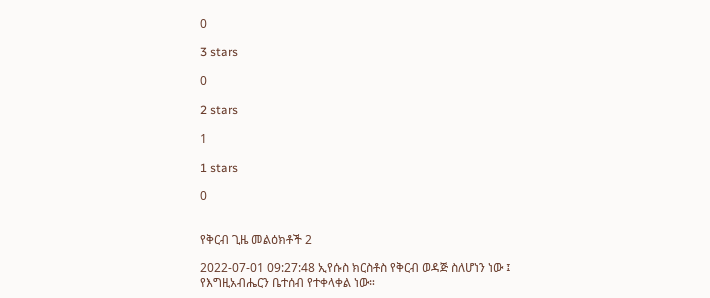0

3 stars

0

2 stars

1

1 stars

0


የቅርብ ጊዜ መልዕክቶች 2

2022-07-01 09:27:48 ኢየሱስ ክርስቶስ የቅርብ ወዳጅ ስለሆነን ነው ፤ የእግዚአብሔርን ቤተሰብ የተቀላቀል ነው።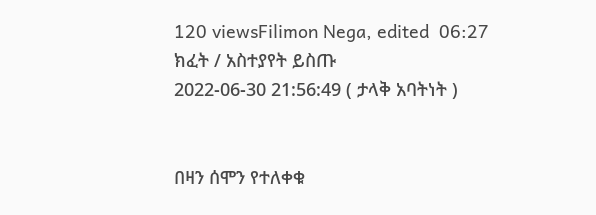120 viewsFilimon Nega, edited  06:27
ክፈት / አስተያየት ይስጡ
2022-06-30 21:56:49 ( ታላቅ አባትነት )


በዛን ሰሞን የተለቀቁ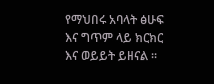የማህበሩ አባላት ፅሁፍ እና ግጥም ላይ ክርክር እና ወይይት ይዘናል ።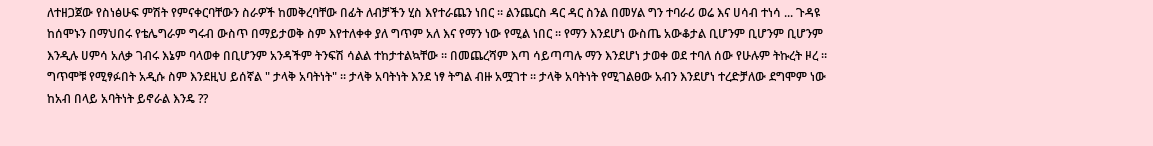ለተዘጋጀው የስነፅሁፍ ምሽት የምናቀርባቸውን ስራዎች ከመቅረባቸው በፊት ለብቻችን ሂስ እየተራጨን ነበር ። ልንጨርስ ዳር ዳር ስንል በመሃል ግን ተባራሪ ወሬ እና ሀሳብ ተነሳ ... ጉዳዩ ከሰሞኑን በማህበሩ የቴሌግራም ግሩብ ውስጥ በማይታወቅ ስም እየተለቀቀ ያለ ግጥም አለ እና የማን ነው የሚል ነበር ። የማን እንደሆነ ውስጤ አውቆታል ቢሆንም ቢሆንም ቢሆንም እንዲሉ ሀምሳ አለቃ ገብሩ እኔም ባላወቀ በቢሆንም አንዳችም ትንፍሽ ሳልል ተከታተልኳቸው ። በመጨረሻም እጣ ሳይጣጣሉ ማን እንደሆነ ታወቀ ወደ ተባለ ሰው የሁሉም ትኩረት ዞረ ። ግጥሞቹ የሚፃፉበት አዲሱ ስም እንደዚህ ይሰኛል " ታላቅ አባትነት" ። ታላቅ አባትነት እንደ ነፃ ትግል ብዙ አሟገተ ። ታላቅ አባትነት የሚገልፀው አብን እንደሆነ ተረድቻለው ደግሞም ነው ከአብ በላይ አባትነት ይኖራል እንዴ ??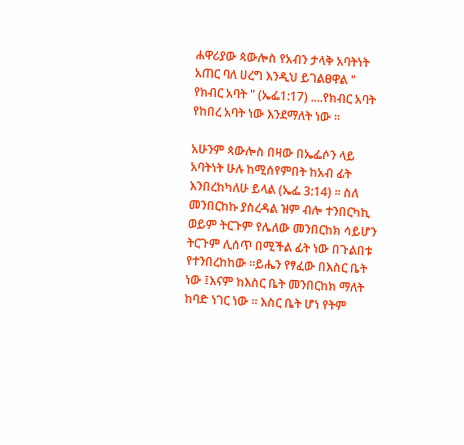ሐዋሪያው ጳውሎስ የአብን ታላቅ አባትነት አጠር ባለ ሀረግ እንዲህ ይገልፀዋል " የክብር አባት " (ኤፌ1:17) ....የክብር አባት የከበረ አባት ነው እንደማለት ነው ።

አሁንም ጳውሎስ በዛው በኤፌሶን ላይ አባትነት ሁሉ ከሚሰየምበት ከአብ ፊት እንበረከካለሁ ይላል (ኤፌ 3:14) ። ስለ መንበርከኩ ያስረዳል ዝም ብሎ ተንበርካኪ ወይም ትርጉም የሌለው መንበርከክ ሳይሆን ትርጉም ሊሰጥ በሚችል ፊት ነው በጉልበቱ የተንበረከከው ።ይሔን የፃፈው በእስር ቤት ነው ፤እናም ከእስር ቤት መንበርከክ ማለት ከባድ ነገር ነው ። እስር ቤት ሆነ የትም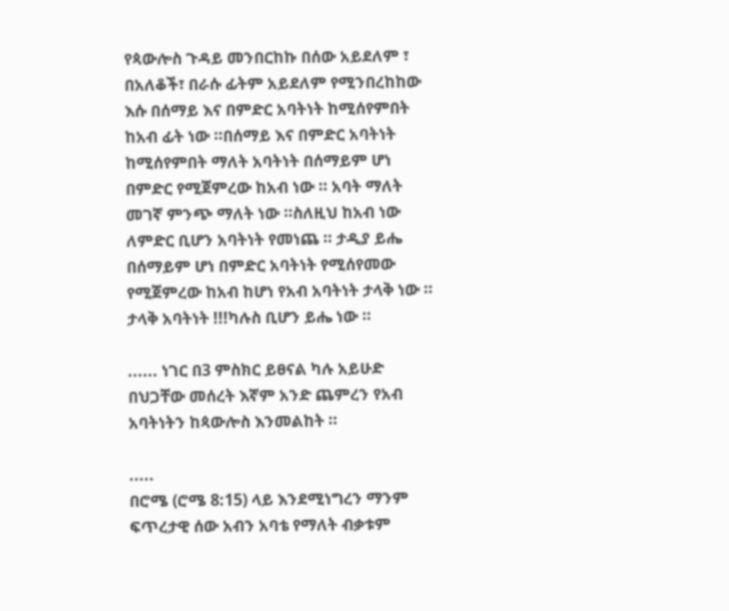የጳውሎስ ጉዳይ መንበርከኩ በሰው አይደለም ፣ በአለቆች፣ በራሱ ፊትም አይደለም የሚንበረከከው እሱ በሰማይ እና በምድር አባትነት ከሚሰየምበት ከአብ ፊት ነው ።በሰማይ እና በምድር አባትነት ከሚሰየምበት ማለት አባትነት በሰማይም ሆነ በምድር የሚጀምረው ከአብ ነው ። አባት ማለት መገኛ ምንጭ ማለት ነው ።ስለዚህ ከአብ ነው ለምድር ቢሆን አባትነት የመነጨ ። ታዲያ ይሔ በሰማይም ሆነ በምድር አባትነት የሚሰየመው የሚጀምረው ከአብ ከሆነ የአብ አባትነት ታላቅ ነው ። ታላቅ አባትነት !!!ካሉስ ቢሆን ይሔ ነው ።

...... ነገር በ3 ምስክር ይፀናል ካሉ አይሁድ በህጋቸው መሰረት እኛም አንድ ጨምረን የአብ አባትነትን ከጳውሎስ እንመልከት ።

.....
በሮሜ (ሮሜ 8:15) ላይ እንደሚነግረን ማንም ፍጥረታዊ ሰው አብን አባቴ የማለት ብቃቱም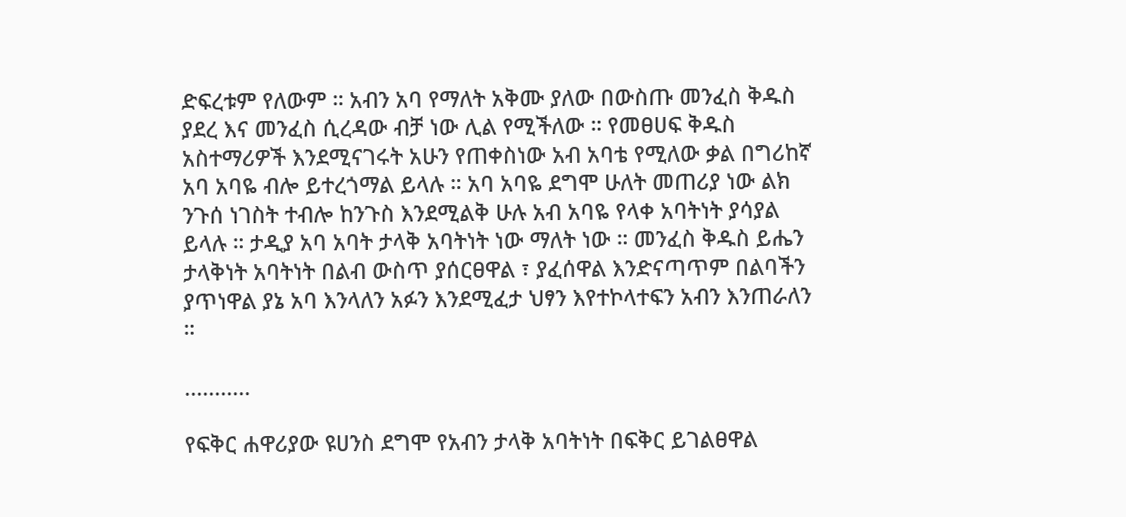ድፍረቱም የለውም ። አብን አባ የማለት አቅሙ ያለው በውስጡ መንፈስ ቅዱስ ያደረ እና መንፈስ ሲረዳው ብቻ ነው ሊል የሚችለው ። የመፀሀፍ ቅዱስ አስተማሪዎች እንደሚናገሩት አሁን የጠቀስነው አብ አባቴ የሚለው ቃል በግሪከኛ አባ አባዬ ብሎ ይተረጎማል ይላሉ ። አባ አባዬ ደግሞ ሁለት መጠሪያ ነው ልክ ንጉሰ ነገስት ተብሎ ከንጉስ እንደሚልቅ ሁሉ አብ አባዬ የላቀ አባትነት ያሳያል ይላሉ ። ታዲያ አባ አባት ታላቅ አባትነት ነው ማለት ነው ። መንፈስ ቅዱስ ይሔን ታላቅነት አባትነት በልብ ውስጥ ያሰርፀዋል ፣ ያፈሰዋል እንድናጣጥም በልባችን ያጥነዋል ያኔ አባ እንላለን አፉን እንደሚፈታ ህፃን እየተኮላተፍን አብን እንጠራለን ።

...........

የፍቅር ሐዋሪያው ዩሀንስ ደግሞ የአብን ታላቅ አባትነት በፍቅር ይገልፀዋል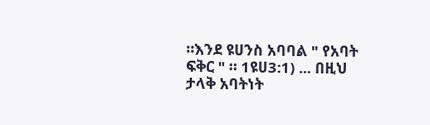።እንደ ዩሀንስ አባባል " የአባት ፍቅር " ። 1ዩሀ3:1) ... በዚህ ታላቅ አባትነት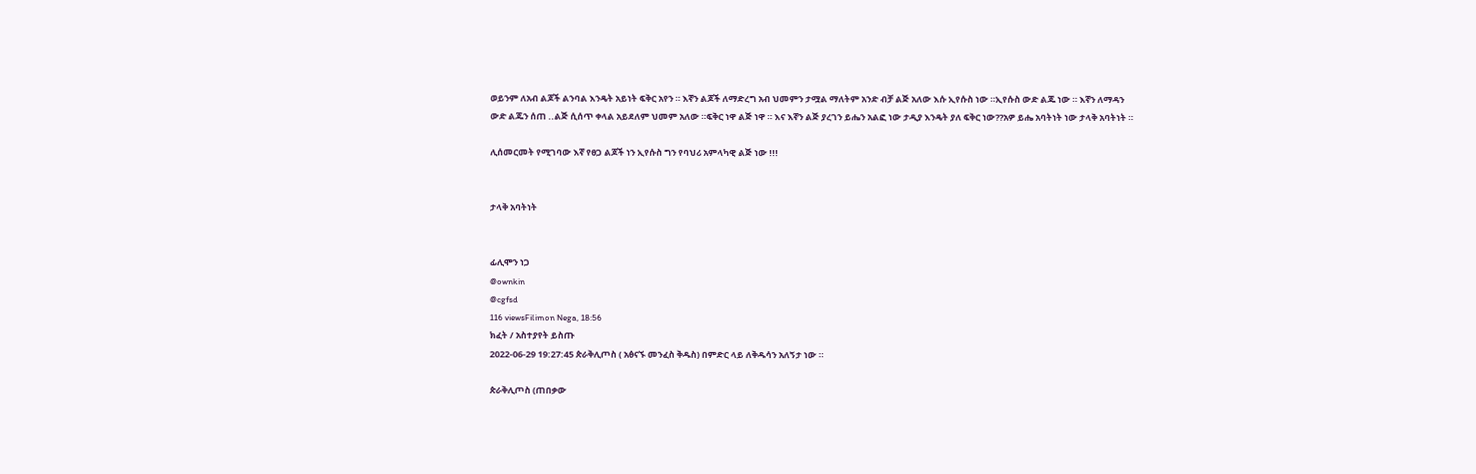ወይንም ለአብ ልጆች ልንባል እንዴት አይነት ፍቅር አየን ። እኛን ልጆች ለማድረግ አብ ህመምን ታሟል ማለትም አንድ ብቻ ልጅ አለው እሱ ኢየሱስ ነው ።ኢየሱስ ውድ ልጁ ነው ። እኛን ለማዳን ውድ ልጁን ሰጠ ..ልጅ ሲሰጥ ቀላል አይደለም ህመም አለው ።ፍቅር ነዋ ልጅ ነዋ ። እና እኛን ልጅ ያረገን ይሔን አልፎ ነው ታዲያ እንዴት ያለ ፍቅር ነው??አዎ ይሔ አባትነት ነው ታላቅ አባትነት ።

ሊሰመርመት የሚገባው እኛ የፀጋ ልጆች ነን ኢየሱስ ግን የባህሪ አምላካዊ ልጅ ነው !!!


ታላቅ አባትነት


ፊሊሞን ነጋ
@ownkin
@cgfsd
116 viewsFilimon Nega, 18:56
ክፈት / አስተያየት ይስጡ
2022-06-29 19:27:45 ጵራቅሊጦስ ( አፅናኙ መንፈስ ቅዱስ) በምድር ላይ ለቅዱሳን አለኝታ ነው ።

ጵራቅሊጦስ (ጠበቃው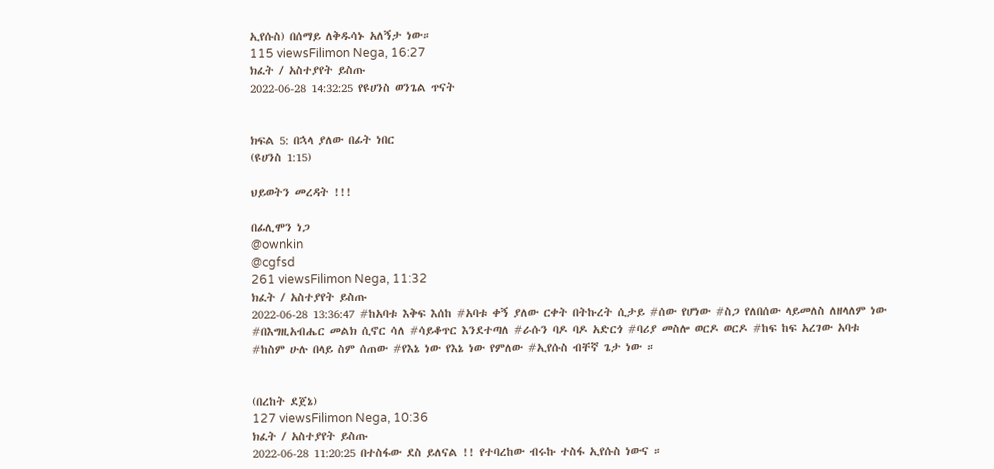ኢየሱስ) በሰማይ ለቅዱሳኑ አለኝታ ነው።
115 viewsFilimon Nega, 16:27
ክፈት / አስተያየት ይስጡ
2022-06-28 14:32:25 የዩሀንስ ወንጌል ጥናት


ክፍል 5: በኋላ ያለው በፊት ነበር
(ዩሀንስ 1:15)

ህይወትን መረዳት !!!

በፊሊሞን ነጋ
@ownkin
@cgfsd
261 viewsFilimon Nega, 11:32
ክፈት / አስተያየት ይስጡ
2022-06-28 13:36:47 #ከአባቱ እቅፍ እሰከ #አባቱ ቀኝ ያለው ርቀት በትኩረት ሲታይ #ሰው የሆነው #ስጋ የለበሰው ላይመለስ ለዘላለም ነው #በእግዚአብሔር መልክ ሲኖር ሳለ #ሳይቆጥር እንደተጣለ #ራሱን ባዶ ባዶ አድርጎ #ባሪያ መስሎ ወርዶ ወርዶ #ከፍ ከፍ አረገው አባቱ #ከስም ሁሉ በላይ ስም ሰጠው #የእኔ ነው የእኔ ነው የምለው #ኢየሱስ ብቸኛ ጌታ ነው ።


(በረከት ደጀኔ)
127 viewsFilimon Nega, 10:36
ክፈት / አስተያየት ይስጡ
2022-06-28 11:20:25 በተስፋው ደስ ይለናል !! የተባረከው ብሩኩ ተስፋ ኢየሱስ ነውና ።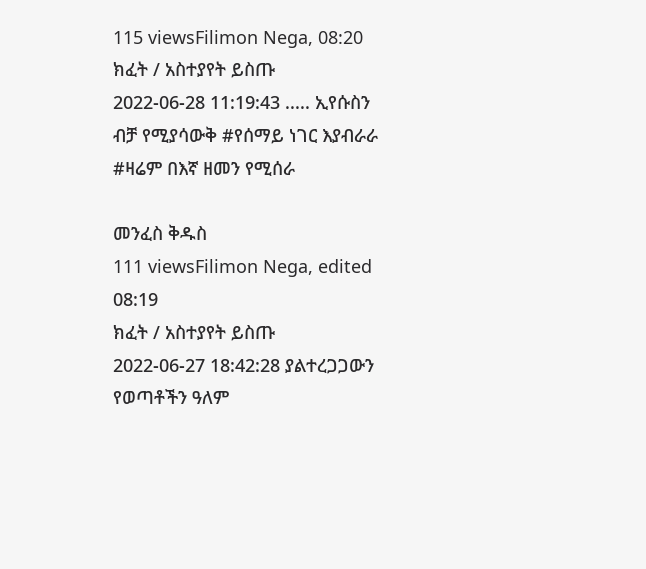115 viewsFilimon Nega, 08:20
ክፈት / አስተያየት ይስጡ
2022-06-28 11:19:43 ..... ኢየሱስን ብቻ የሚያሳውቅ #የሰማይ ነገር እያብራራ #ዛሬም በእኛ ዘመን የሚሰራ

መንፈስ ቅዱስ
111 viewsFilimon Nega, edited  08:19
ክፈት / አስተያየት ይስጡ
2022-06-27 18:42:28 ያልተረጋጋውን የወጣቶችን ዓለም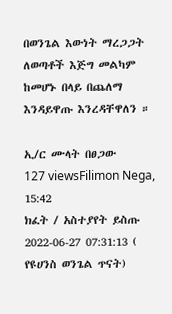በወንጌል እውነት ማረጋጋት ለወጣቶች እጅግ መልካም ከመሆኑ በላይ በጨለማ እንዳይዋጡ እንረዳቸዋለን ።

ኢ/ር ሙላት በፀጋው
127 viewsFilimon Nega, 15:42
ክፈት / አስተያየት ይስጡ
2022-06-27 07:31:13 ( የዩሀንስ ወንጌል ጥናት)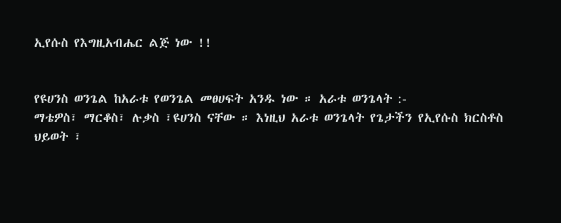ኢየሱስ የእግዚአብሔር ልጅ ነው !!


የዩሀንስ ወንጌል ከአራቱ የወንጌል መፀሀፍት አንዱ ነው ። አራቱ ወንጌላት :-
ማቴዎስ፣ ማርቆስ፣ ሉቃስ ፣ዩሀንስ ናቸው ። እነዚህ አራቱ ወንጌላት የጌታችን የኢየሱስ ክርስቶስ ህይወት ፣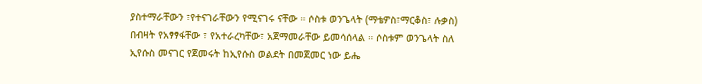ያስተማራቸውን ፣የተናገራቸውን የሚናገሩ ናቸው ። ሶስቱ ወንጌላት (ማቴዎስ፣ማርቆስ፣ ሉቃስ) በብዛት የአፃፃፋቸው ፣ የአተራረካቸው፣ አጀማመራቸው ይመሳሰላል ። ሶስቱም ወንጌላት ስለ ኢየሱስ መናገር የጀመሩት ከኢየሱስ ወልደት በመጀመር ነው ይሔ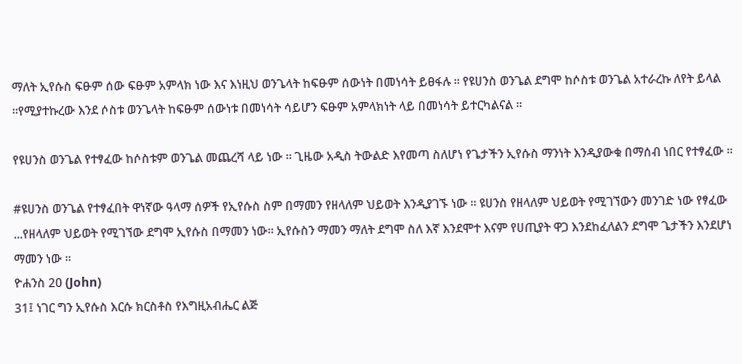ማለት ኢየሱስ ፍፁም ሰው ፍፁም አምላክ ነው እና እነዚህ ወንጌላት ከፍፁም ሰውነት በመነሳት ይፀፋሉ ። የዩሀንስ ወንጌል ደግሞ ከሶስቱ ወንጌል አተራረኩ ለየት ይላል ።የሚያተኩረው እንደ ሶስቱ ወንጌላት ከፍፁም ሰውነቱ በመነሳት ሳይሆን ፍፁም አምላክነት ላይ በመነሳት ይተርካልናል ።

የዩሀንስ ወንጌል የተፃፈው ከሶስቱም ወንጌል መጨረሻ ላይ ነው ። ጊዜው አዲስ ትውልድ እየመጣ ስለሆነ የጌታችን ኢየሱስ ማንነት እንዲያውቁ በማሰብ ነበር የተፃፈው ።

#ዩሀንስ ወንጌል የተፃፈበት ዋነኛው ዓላማ ሰዎች የኢየሱስ ስም በማመን የዘላለም ህይወት እንዲያገኙ ነው ። ዩሀንስ የዘላለም ህይወት የሚገኘውን መንገድ ነው የፃፈው ...የዘላለም ህይወት የሚገኘው ደግሞ ኢየሱስ በማመን ነው። ኢየሱስን ማመን ማለት ደግሞ ስለ እኛ እንደሞተ እናም የሀጢያት ዋጋ እንደከፈለልን ደግሞ ጌታችን እንደሆነ ማመን ነው ።
ዮሐንስ 20 (John)
31፤ ነገር ግን ኢየሱስ እርሱ ክርስቶስ የእግዚአብሔር ልጅ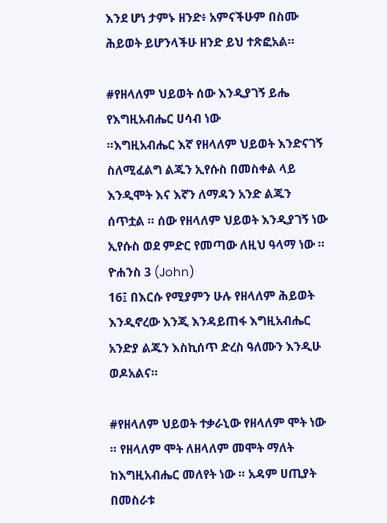እንደ ሆነ ታምኑ ዘንድ፥ አምናችሁም በስሙ ሕይወት ይሆንላችሁ ዘንድ ይህ ተጽፎአል።

#የዘላለም ህይወት ሰው እንዲያገኝ ይሔ የእግዚአብሔር ሀሳብ ነው
።እግዚአብሔር እኛ የዘላለም ህይወት እንድናገኝ ስለሚፈልግ ልጁን ኢየሱስ በመስቀል ላይ እንዲሞት እና እኛን ለማዳን አንድ ልጁን ሰጥቷል ። ሰው የዘላለም ህይወት እንዲያገኝ ነው ኢየሱስ ወደ ምድር የመጣው ለዚህ ዓላማ ነው ።
ዮሐንስ 3 (John)
16፤ በእርሱ የሚያምን ሁሉ የዘላለም ሕይወት እንዲኖረው እንጂ እንዳይጠፋ እግዚአብሔር አንድያ ልጁን እስኪሰጥ ድረስ ዓለሙን እንዲሁ ወዶአልና።

#የዘላለም ህይወት ተቃራኒው የዘላለም ሞት ነው ። የዘላለም ሞት ለዘላለም መሞት ማለት ከእግዚአብሔር መለየት ነው ። አዳም ሀጢያት በመስራቱ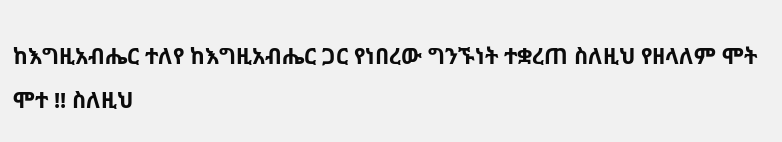ከእግዚአብሔር ተለየ ከእግዚአብሔር ጋር የነበረው ግንኙነት ተቋረጠ ስለዚህ የዘላለም ሞት ሞተ !! ስለዚህ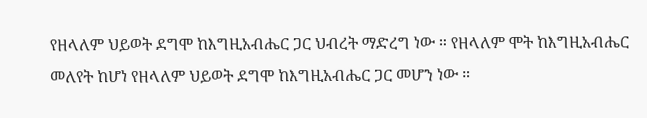የዘላለም ህይወት ደግሞ ከእግዚአብሔር ጋር ህብረት ማድረግ ነው ። የዘላለም ሞት ከእግዚአብሔር መለየት ከሆነ የዘላለም ህይወት ደግሞ ከእግዚአብሔር ጋር መሆን ነው ።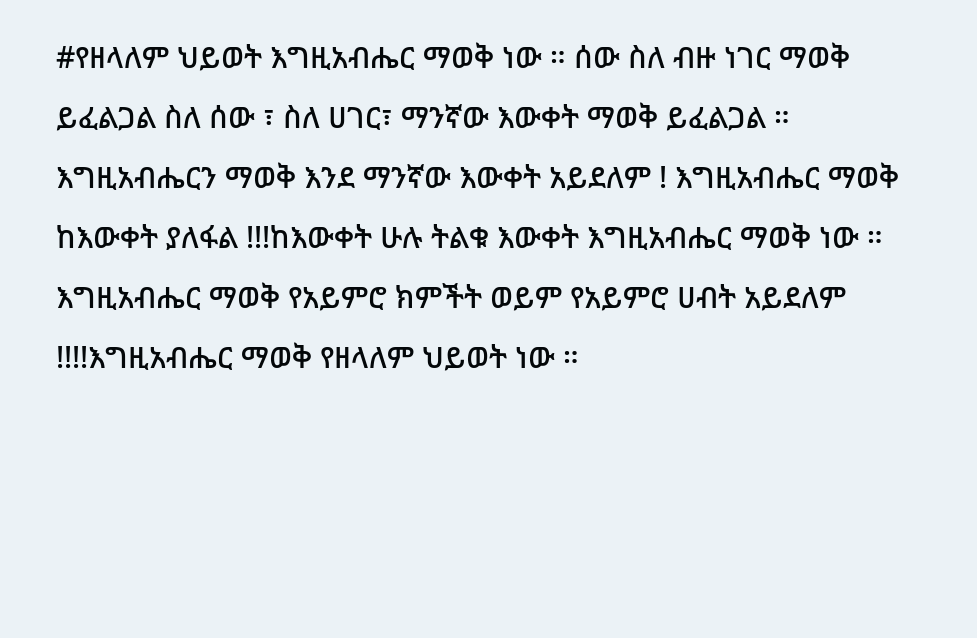#የዘላለም ህይወት እግዚአብሔር ማወቅ ነው ። ሰው ስለ ብዙ ነገር ማወቅ ይፈልጋል ስለ ሰው ፣ ስለ ሀገር፣ ማንኛው እውቀት ማወቅ ይፈልጋል ። እግዚአብሔርን ማወቅ እንደ ማንኛው እውቀት አይደለም ! እግዚአብሔር ማወቅ ከእውቀት ያለፋል !!!ከእውቀት ሁሉ ትልቁ እውቀት እግዚአብሔር ማወቅ ነው ። እግዚአብሔር ማወቅ የአይምሮ ክምችት ወይም የአይምሮ ሀብት አይደለም !!!!እግዚአብሔር ማወቅ የዘላለም ህይወት ነው ።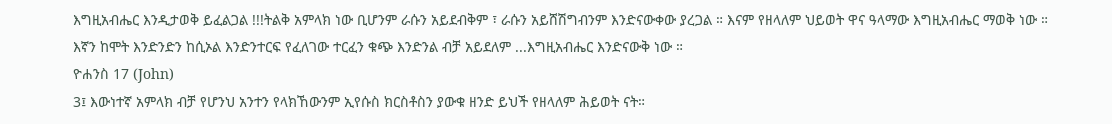እግዚአብሔር እንዲታወቅ ይፈልጋል !!!ትልቅ አምላክ ነው ቢሆንም ራሱን አይደብቅም ፣ ራሱን አይሸሽግብንም እንድናውቀው ያረጋል ። እናም የዘላለም ህይወት ዋና ዓላማው እግዚአብሔር ማወቅ ነው ። እኛን ከሞት እንድንድን ከሲኦል እንድንተርፍ የፈለገው ተርፈን ቁጭ እንድንል ብቻ አይደለም ...እግዚአብሔር እንድናውቅ ነው ።
ዮሐንስ 17 (John)
3፤ እውነተኛ አምላክ ብቻ የሆንህ አንተን የላክኸውንም ኢየሱስ ክርስቶስን ያውቁ ዘንድ ይህች የዘላለም ሕይወት ናት።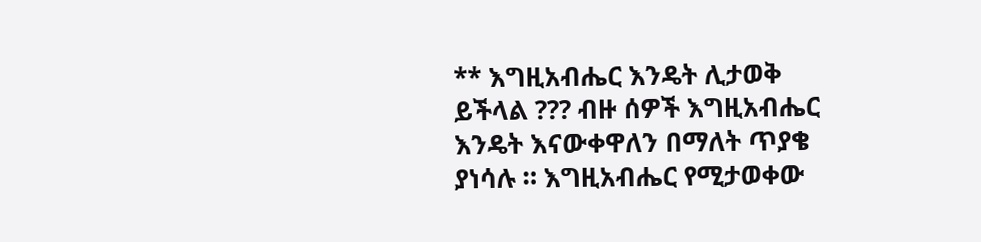** እግዚአብሔር እንዴት ሊታወቅ ይችላል ??? ብዙ ሰዎች እግዚአብሔር እንዴት እናውቀዋለን በማለት ጥያቄ ያነሳሉ ። እግዚአብሔር የሚታወቀው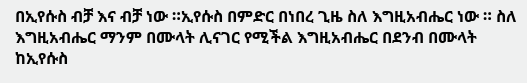በኢየሱስ ብቻ እና ብቻ ነው ።ኢየሱስ በምድር በነበረ ጊዜ ስለ እግዚአብሔር ነው ። ስለ እግዚአብሔር ማንም በሙላት ሊናገር የሚችል እግዚአብሔር በደንብ በሙላት ከኢየሱስ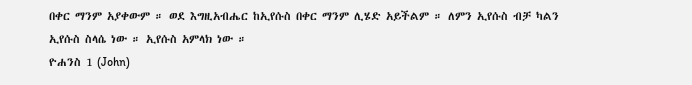በቀር ማንም አያቀውም ። ወደ እግዚአብሔር ከኢየሱስ በቀር ማንም ሊሄድ አይችልም ። ለምን ኢየሱስ ብቻ ካልን ኢየሱስ ስላሴ ነው ። ኢየሱስ አምላክ ነው ።
ዮሐንስ 1 (John)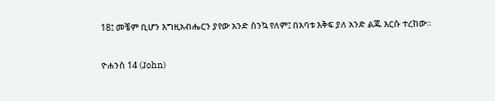18፤ መቼም ቢሆን እግዚአብሔርን ያየው አንድ ስንኳ የለም፤ በአባቱ እቅፍ ያለ አንድ ልጁ እርሱ ተረከው።

ዮሐንስ 14 (John)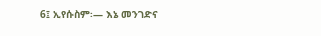6፤ ኢየሱስም፡— እኔ መንገድና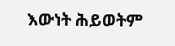እውነት ሕይወትም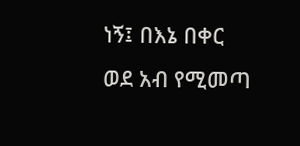ነኝ፤ በእኔ በቀር ወደ አብ የሚመጣ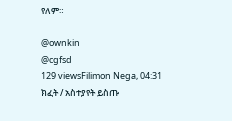የለም።

@ownkin
@cgfsd
129 viewsFilimon Nega, 04:31
ክፈት / አስተያየት ይስጡ